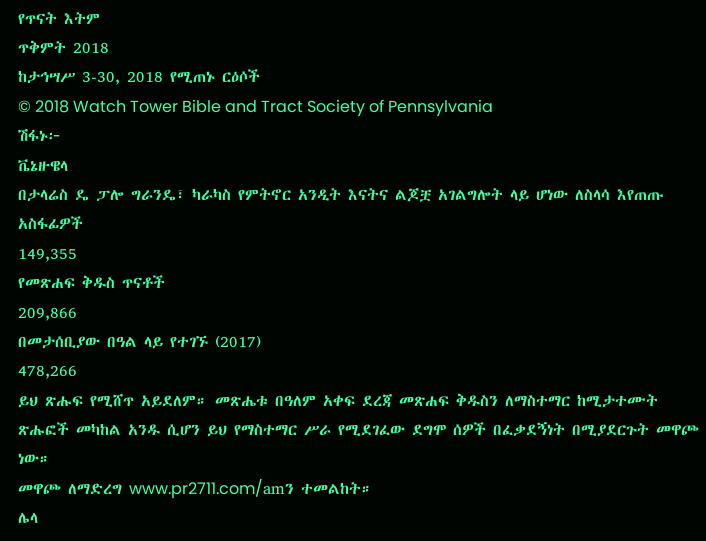የጥናት እትም
ጥቅምት 2018
ከታኅሣሥ 3-30, 2018 የሚጠኑ ርዕሶች
© 2018 Watch Tower Bible and Tract Society of Pennsylvania
ሽፋኑ፦
ቬኔዙዌላ
በታላሬስ ዴ ፓሎ ግራንዴ፣ ካራካስ የምትኖር አንዲት እናትና ልጆቿ አገልግሎት ላይ ሆነው ለስላሳ እየጠጡ
አስፋፊዎች
149,355
የመጽሐፍ ቅዱስ ጥናቶች
209,866
በመታሰቢያው በዓል ላይ የተገኙ (2017)
478,266
ይህ ጽሑፍ የሚሸጥ አይደለም። መጽሔቱ በዓለም አቀፍ ደረጃ መጽሐፍ ቅዱስን ለማስተማር ከሚታተሙት ጽሑፎች መካከል አንዱ ሲሆን ይህ የማስተማር ሥራ የሚደገፈው ደግሞ ሰዎች በፈቃደኝነት በሚያደርጉት መዋጮ ነው።
መዋጮ ለማድረግ www.pr2711.com/amን ተመልከት።
ሌላ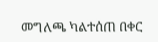መግለጫ ካልተሰጠ በቀር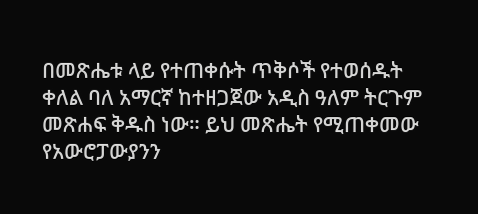በመጽሔቱ ላይ የተጠቀሱት ጥቅሶች የተወሰዱት ቀለል ባለ አማርኛ ከተዘጋጀው አዲስ ዓለም ትርጉም መጽሐፍ ቅዱስ ነው። ይህ መጽሔት የሚጠቀመው የአውሮፓውያንን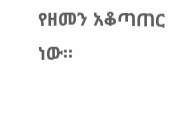የዘመን አቆጣጠር ነው።